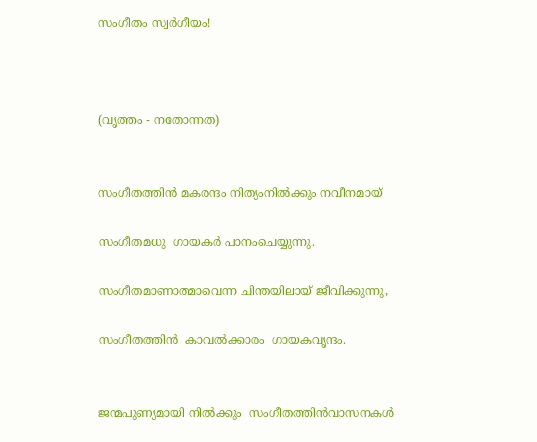സംഗീതം സ്വർഗീയം!



(വൃത്തം - നതോന്നത)


സംഗീതത്തിൻ മകരന്ദം നിത്യംനിൽക്കും നവീനമായ്

സംഗീതമധു  ഗായകർ പാനംചെയ്യുന്നു.

സംഗീതമാണാത്മാവെന്ന ചിന്തയിലായ് ജീവിക്കുന്നു,

സംഗീതത്തിൻ  കാവൽക്കാരം  ഗായകവൃന്ദം.


ജന്മപുണ്യമായി നിൽക്കും  സംഗീതത്തിൻവാസനകൾ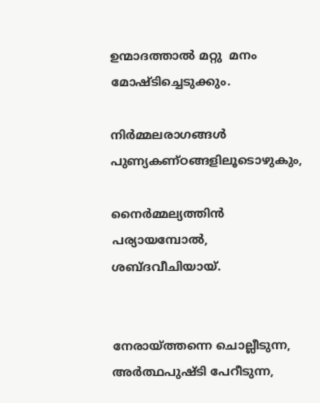ഉന്മാദത്താൽ മറ്റു  മനം  മോഷ്ടിച്ചെടുക്കും.

നിർമ്മലരാഗങ്ങൾ പുണ്യകണ്ഠങ്ങളിലൂടൊഴുകും,

നൈർമ്മല്യത്തിൻ പര്യായമ്പോൽ, ശബ്ദവീചിയായ്.


നേരായ്ത്തന്നെ ചൊല്ലീടുന്ന, അർത്ഥപുഷ്ടി പേറീടുന്ന,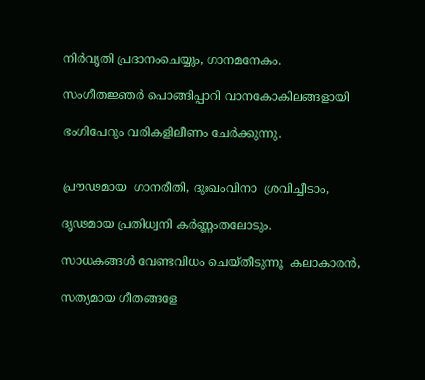നിർവൃതി പ്രദാനംചെയ്യും, ഗാനമനേകം.

സംഗീതജ്ഞർ പൊങ്ങിപ്പാറി വാനകോകിലങ്ങളായി

ഭംഗിപേറും വരികളിലീണം ചേർക്കുന്നു.


പ്രൗഢമായ  ഗാനരീതി, ദുഃഖംവിനാ  ശ്രവിച്ചീടാം,

ദൃഢമായ പ്രതിധ്വനി കർണ്ണംതലോടും.

സാധകങ്ങൾ വേണ്ടവിധം ചെയ്തീടുന്നൂ  കലാകാരൻ,

സത്യമായ ഗീതങ്ങളേ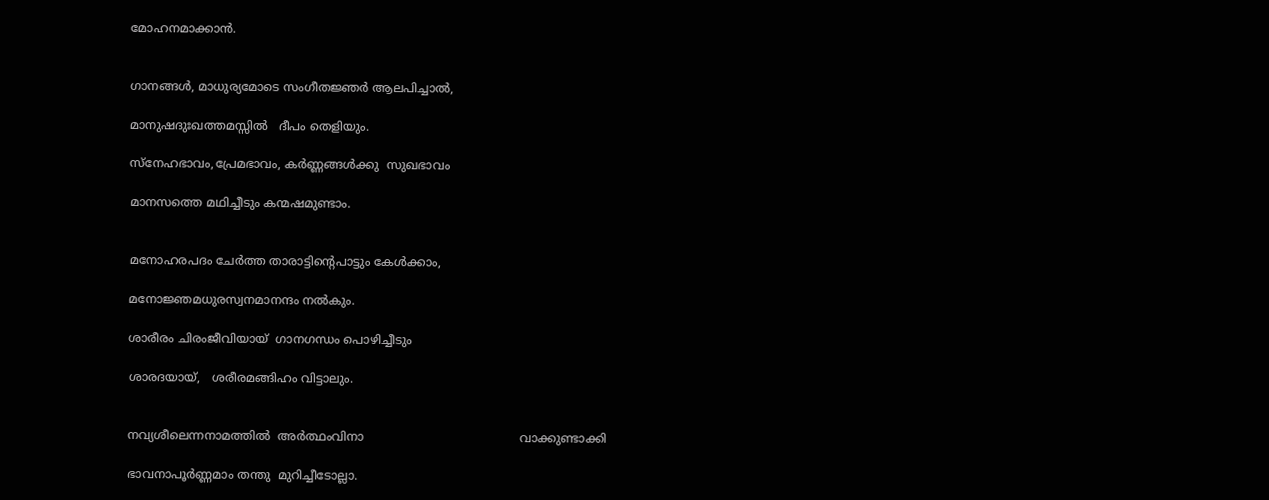മോഹനമാക്കാൻ.


ഗാനങ്ങൾ, മാധുര്യമോടെ സംഗീതജ്ഞർ ആലപിച്ചാൽ,

മാനുഷദുഃഖത്തമസ്സിൽ   ദീപം തെളിയും.

സ്നേഹഭാവം,പ്രേമഭാവം, കർണ്ണങ്ങൾക്കു  സുഖഭാവം

മാനസത്തെ മഥിച്ചീടും കന്മഷമുണ്ടാം.


മനോഹരപദം ചേർത്ത താരാട്ടിന്റെപാട്ടും കേൾക്കാം,

മനോജ്ഞമധുരസ്വനമാനന്ദം നൽകും.

ശാരീരം ചിരംജീവിയായ്  ഗാനഗന്ധം പൊഴിച്ചീടും

ശാരദയായ്,   ശരീരമങ്ങിഹം വിട്ടാലും.


നവ്യശീലെന്നനാമത്തിൽ  അർത്ഥംവിനാ                                          വാക്കുണ്ടാക്കി

ഭാവനാപൂർണ്ണമാം തന്തു  മുറിച്ചീടോല്ലാ.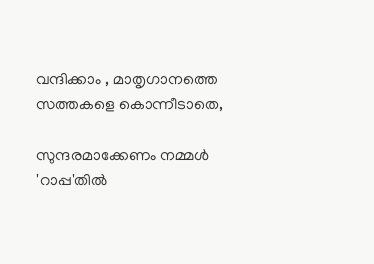വന്ദിക്കാം , മാതൃഗാനത്തെ    സത്തകളെ കൊന്നീടാതെ,

സുന്ദരമാക്കേണം നമ്മൾ 'റാപ്പ'തിൽ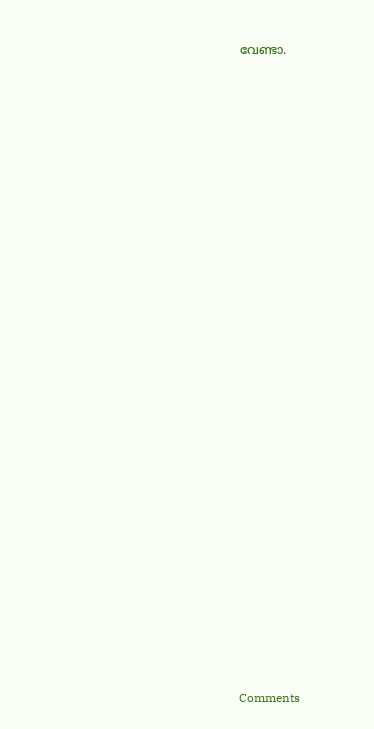വേണ്ടാ.





























Comments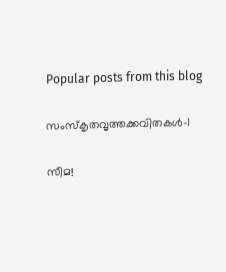Popular posts from this blog

സംസ്‌കൃതവൃത്തക്കവിതകൾ-1

സീമ!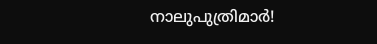നാലുപുത്രിമാർ!